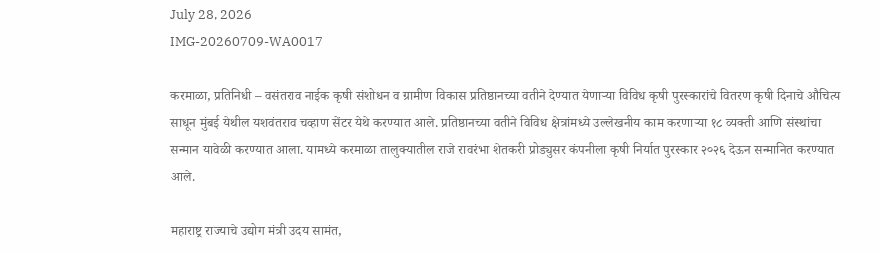July 28, 2026
IMG-20260709-WA0017

करमाळा, प्रतिनिधी – वसंतराव नाईक कृषी संशोधन व ग्रामीण विकास प्रतिष्ठानच्या वतीने देण्यात येणाऱ्या विविध कृषी पुरस्कारांचे वितरण कृषी दिनाचे औचित्य साधून मुंबई येथील यशवंतराव चव्हाण सेंटर येथे करण्यात आले. प्रतिष्ठानच्या वतीने विविध क्षेत्रांमध्ये उल्लेखनीय काम करणाऱ्या १८ व्यक्ती आणि संस्थांचा सन्मान यावेळी करण्यात आला. यामध्ये करमाळा तालुक्यातील राजे रावरंभा शेतकरी प्रोड्युसर कंपनीला कृषी निर्यात पुरस्कार २०२६ देऊन सन्मानित करण्यात आले.

महाराष्ट्र राज्याचे उद्योग मंत्री उदय सामंत,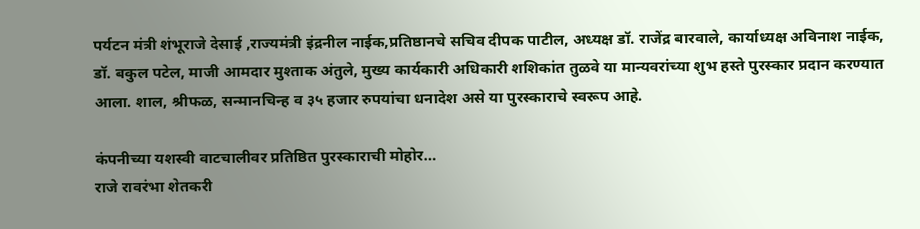पर्यटन मंत्री शंभूराजे देसाई ,राज्यमंत्री इंद्रनील नाईक,प्रतिष्ठानचे सचिव दीपक पाटील, अध्यक्ष डॉ. राजेंद्र बारवाले, कार्याध्यक्ष अविनाश नाईक, डॉ. बकुल पटेल, माजी आमदार मुश्ताक अंतुले, मुख्य कार्यकारी अधिकारी शशिकांत तुळवे या मान्यवरांच्या शुभ हस्ते पुरस्कार प्रदान करण्यात आला. शाल, श्रीफळ, सन्मानचिन्ह व ३५ हजार रुपयांचा धनादेश असे या पुरस्काराचे स्वरूप आहे.

कंपनीच्या यशस्वी वाटचालीवर प्रतिष्ठित पुरस्काराची मोहोर…
राजे रावरंभा शेतकरी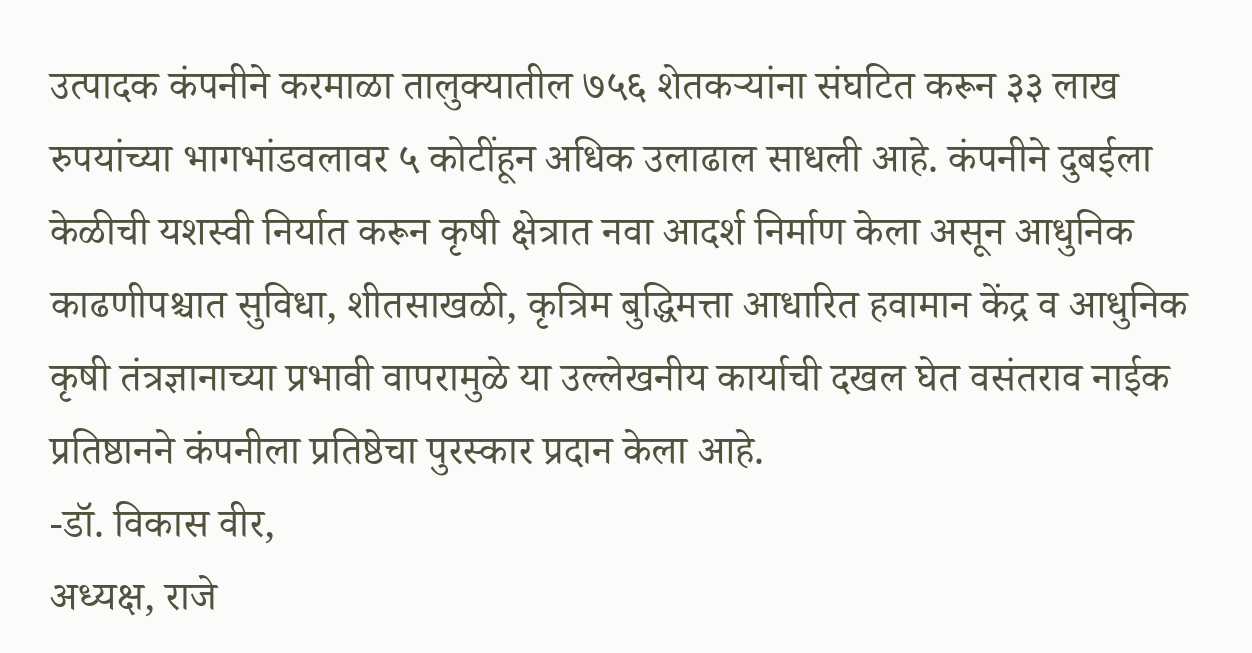उत्पादक कंपनीने करमाळा तालुक्यातील ७५६ शेतकऱ्यांना संघटित करून ३३ लाख रुपयांच्या भागभांडवलावर ५ कोटींहून अधिक उलाढाल साधली आहे. कंपनीने दुबईला केळीची यशस्वी निर्यात करून कृषी क्षेत्रात नवा आदर्श निर्माण केला असून आधुनिक काढणीपश्चात सुविधा, शीतसाखळी, कृत्रिम बुद्धिमत्ता आधारित हवामान केंद्र व आधुनिक कृषी तंत्रज्ञानाच्या प्रभावी वापरामुळे या उल्लेखनीय कार्याची दखल घेत वसंतराव नाईक प्रतिष्ठानने कंपनीला प्रतिष्ठेचा पुरस्कार प्रदान केला आहे.
-डॉ. विकास वीर,
अध्यक्ष, राजे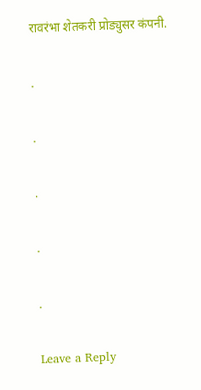रावरंभा शेतकरी प्रोड्युसर कंपनी.

.

.

.

.

.

Leave a Reply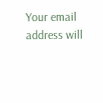Your email address will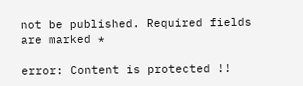not be published. Required fields are marked *

error: Content is protected !!